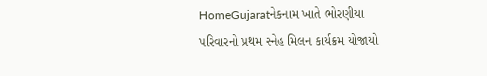HomeGujaratનેકનામ ખાતે ભોરણીયા પરિવારનો પ્રથમ સ્નેહ મિલન કાર્યક્રમ યોજાયો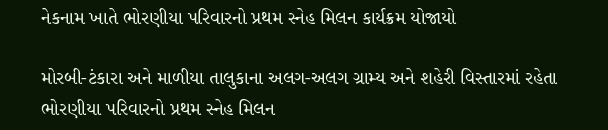નેકનામ ખાતે ભોરણીયા પરિવારનો પ્રથમ સ્નેહ મિલન કાર્યક્રમ યોજાયો

મોરબી-ટંકારા અને માળીયા તાલુકાના અલગ-અલગ ગ્રામ્ય અને શહેરી વિસ્તારમાં રહેતા ભોરણીયા પરિવારનો પ્રથમ સ્નેહ મિલન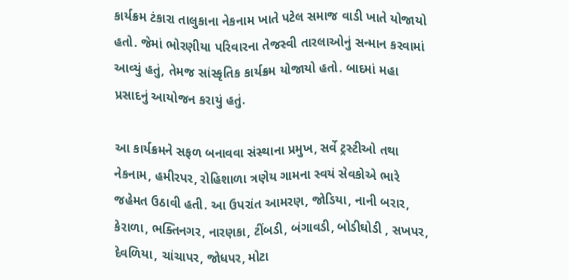કાર્યક્રમ ટંકારા તાલુકાના નેકનામ ખાતે પટેલ સમાજ વાડી ખાતે યોજાયો હતો. જેમાં ભોરણીયા પરિવારના તેજસ્વી તારલાઓનું સન્માન કરવામાં આવ્યું હતું, તેમજ સાંસ્કૃતિક કાર્યક્રમ યોજાયો હતો. બાદમાં મહા પ્રસાદનું આયોજન કરાયું હતું.

આ કાર્યક્રમને સફળ બનાવવા સંસ્થાના પ્રમુખ, સર્વે ટ્રસ્ટીઓ તથા નેકનામ, હમીરપર, રોહિશાળા ત્રણેય ગામના સ્વયં સેવકોએ ભારે જહેમત ઉઠાવી હતી. આ ઉપરાંત આમરણ, જોડિયા, નાની બરાર, કેરાળા, ભક્તિનગર, નારણકા, ટીંબડી, બંગાવડી, બોડીઘોડી , સખપર, દેવળિયા, ચાંચાપર, જોધપર, મોટા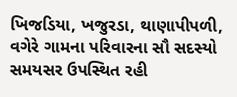ખિજડિયા, ખજુરડા, થાણાપીપળી, વગેરે ગામના પરિવારના સૌ સદસ્યો સમયસર ઉપસ્થિત રહી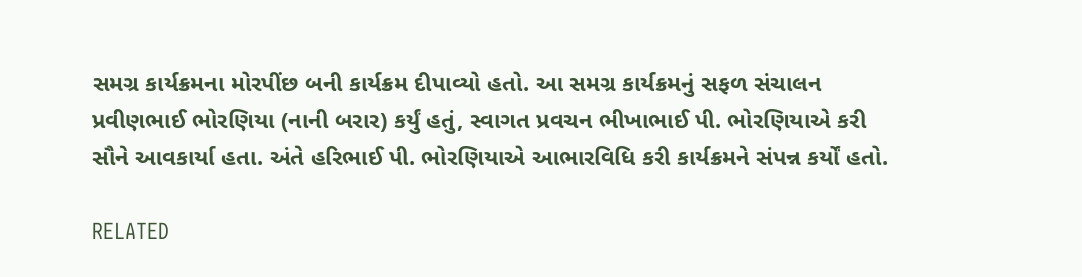સમગ્ર કાર્યક્રમના મોરપીંછ બની કાર્યક્રમ દીપાવ્યો હતો. આ સમગ્ર કાર્યક્રમનું સફળ સંચાલન પ્રવીણભાઈ ભોરણિયા (નાની બરાર) કર્યું હતું, સ્વાગત પ્રવચન ભીખાભાઈ પી. ભોરણિયાએ કરી સૌને આવકાર્યા હતા. અંતે હરિભાઈ પી. ભોરણિયાએ આભારવિધિ કરી કાર્યક્રમને સંપન્ન કર્યોં હતો.

RELATED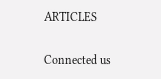ARTICLES

Connected us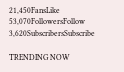21,450FansLike
53,070FollowersFollow
3,620SubscribersSubscribe

TRENDING NOW